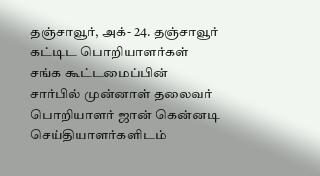தஞ்சாவூர், அக்- 24. தஞ்சாவூர் கட்டிட பொறியாளர்கள் சங்க கூட்டமைப்பின் சார்பில் முன்னாள் தலைவர் பொறியாளர் ஜான் கென்னடி செய்தியாளர்களிடம்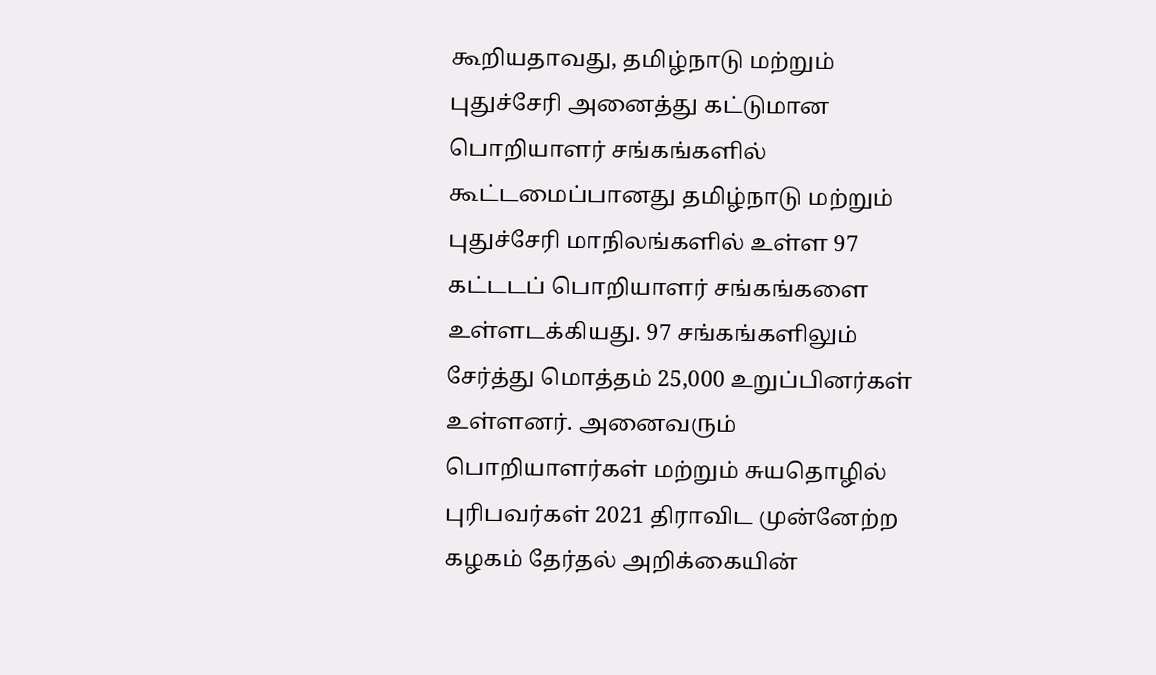கூறியதாவது, தமிழ்நாடு மற்றும் புதுச்சேரி அனைத்து கட்டுமான பொறியாளர் சங்கங்களில் கூட்டமைப்பானது தமிழ்நாடு மற்றும் புதுச்சேரி மாநிலங்களில் உள்ள 97 கட்டடப் பொறியாளர் சங்கங்களை உள்ளடக்கியது. 97 சங்கங்களிலும் சேர்த்து மொத்தம் 25,000 உறுப்பினர்கள் உள்ளனர். அனைவரும் பொறியாளர்கள் மற்றும் சுயதொழில் புரிபவர்கள் 2021 திராவிட முன்னேற்ற கழகம் தேர்தல் அறிக்கையின்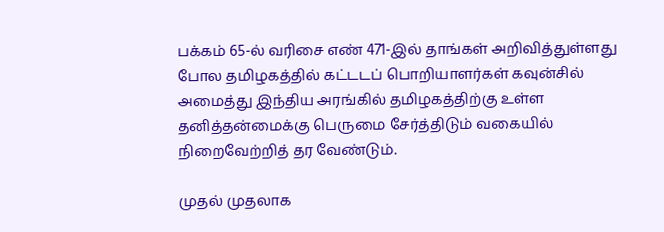பக்கம் 65-ல் வரிசை எண் 471-இல் தாங்கள் அறிவித்துள்ளது போல தமிழகத்தில் கட்டடப் பொறியாளர்கள் கவுன்சில் அமைத்து இந்திய அரங்கில் தமிழகத்திற்கு உள்ள தனித்தன்மைக்கு பெருமை சேர்த்திடும் வகையில் நிறைவேற்றித் தர வேண்டும்.

முதல் முதலாக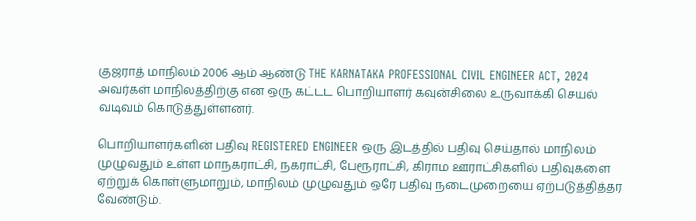குஜராத் மாநிலம் 2006 ஆம் ஆண்டு THE KARNATAKA PROFESSIONAL CIVIL ENGINEER ACT, 2024 அவர்கள் மாநிலத்திற்கு என ஒரு கட்டட பொறியாளர் கவுன்சிலை உருவாக்கி செயல் வடிவம் கொடுத்துள்ளனர்.

பொறியாளர்களின் பதிவு REGISTERED ENGINEER ஒரு இடத்தில் பதிவு செய்தால் மாநிலம் முழுவதும் உள்ள மாநகராட்சி, நகராட்சி, பேரூராட்சி, கிராம ஊராட்சிகளில் பதிவுகளை ஏற்றுக் கொள்ளுமாறும், மாநிலம் முழுவதும் ஒரே பதிவு நடைமுறையை ஏற்படுத்தித்தர வேண்டும்.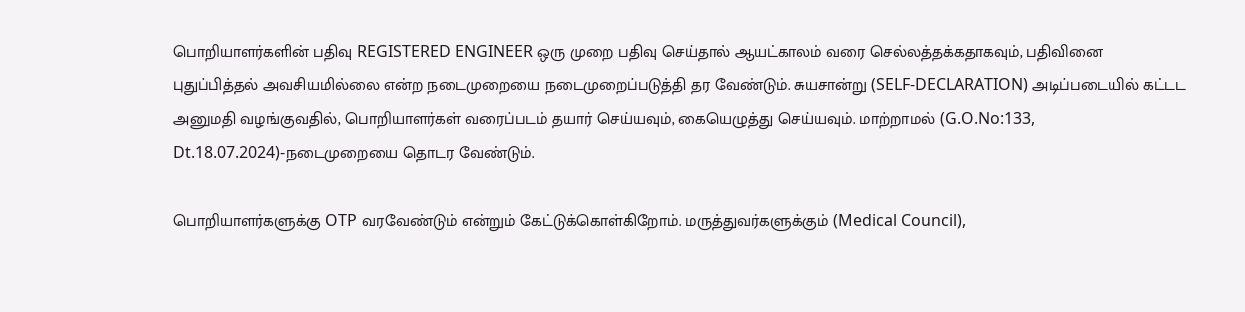பொறியாளர்களின் பதிவு REGISTERED ENGINEER ஒரு முறை பதிவு செய்தால் ஆயட்காலம் வரை செல்லத்தக்கதாகவும், பதிவினை புதுப்பித்தல் அவசியமில்லை என்ற நடைமுறையை நடைமுறைப்படுத்தி தர வேண்டும். சுயசான்று (SELF-DECLARATION) அடிப்படையில் கட்டட அனுமதி வழங்குவதில், பொறியாளர்கள் வரைப்படம் தயார் செய்யவும், கையெழுத்து செய்யவும். மாற்றாமல் (G.O.No:133, Dt.18.07.2024)-நடைமுறையை தொடர வேண்டும்.

பொறியாளர்களுக்கு OTP வரவேண்டும் என்றும் கேட்டுக்கொள்கிறோம். மருத்துவர்களுக்கும் (Medical Council),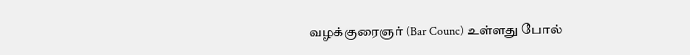வழக்குரைஞர் (Bar Counc) உள்ளது போல்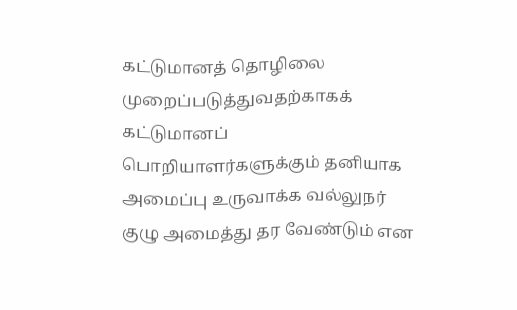கட்டுமானத் தொழிலை முறைப்படுத்துவதற்காகக் கட்டுமானப் பொறியாளர்களுக்கும் தனியாக அமைப்பு உருவாக்க வல்லுநர் குழு அமைத்து தர வேண்டும் என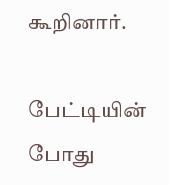கூறினார்.

பேட்டியின் போது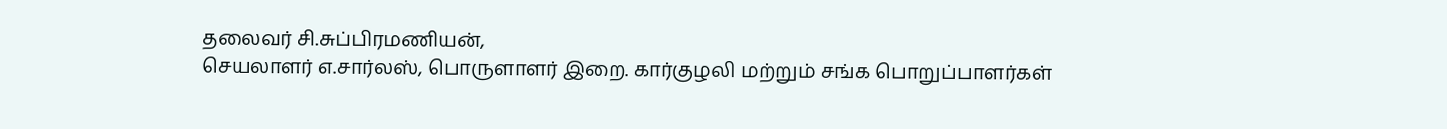தலைவர் சி.சுப்பிரமணியன்,
செயலாளர் எ.சார்லஸ், பொருளாளர் இறை. கார்குழலி மற்றும் சங்க பொறுப்பாளர்கள்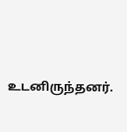உடனிருந்தனர்.